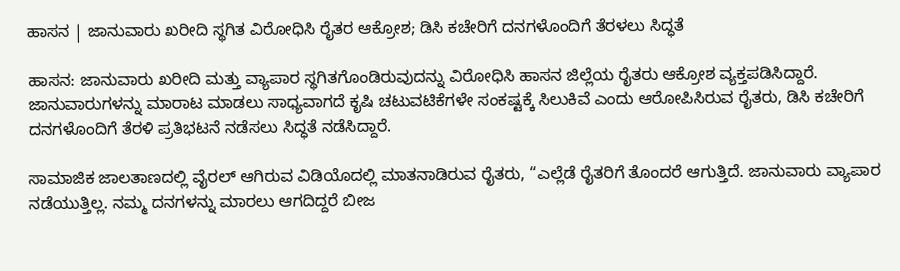ಹಾಸನ | ಜಾನುವಾರು ಖರೀದಿ ಸ್ಥಗಿತ ವಿರೋಧಿಸಿ ರೈತರ ಆಕ್ರೋಶ; ಡಿಸಿ ಕಚೇರಿಗೆ ದನಗಳೊಂದಿಗೆ ತೆರಳಲು ಸಿದ್ಧತೆ

ಹಾಸನ: ಜಾನುವಾರು ಖರೀದಿ ಮತ್ತು ವ್ಯಾಪಾರ ಸ್ಥಗಿತಗೊಂಡಿರುವುದನ್ನು ವಿರೋಧಿಸಿ ಹಾಸನ ಜಿಲ್ಲೆಯ ರೈತರು ಆಕ್ರೋಶ ವ್ಯಕ್ತಪಡಿಸಿದ್ದಾರೆ. ಜಾನುವಾರುಗಳನ್ನು ಮಾರಾಟ ಮಾಡಲು ಸಾಧ್ಯವಾಗದೆ ಕೃಷಿ ಚಟುವಟಿಕೆಗಳೇ ಸಂಕಷ್ಟಕ್ಕೆ ಸಿಲುಕಿವೆ ಎಂದು ಆರೋಪಿಸಿರುವ ರೈತರು, ಡಿಸಿ ಕಚೇರಿಗೆ ದನಗಳೊಂದಿಗೆ ತೆರಳಿ ಪ್ರತಿಭಟನೆ ನಡೆಸಲು ಸಿದ್ಧತೆ ನಡೆಸಿದ್ದಾರೆ.

ಸಾಮಾಜಿಕ ಜಾಲತಾಣದಲ್ಲಿ ವೈರಲ್ ಆಗಿರುವ ವಿಡಿಯೊದಲ್ಲಿ ಮಾತನಾಡಿರುವ ರೈತರು, “ಎಲ್ಲೆಡೆ ರೈತರಿಗೆ ತೊಂದರೆ ಆಗುತ್ತಿದೆ. ಜಾನುವಾರು ವ್ಯಾಪಾರ ನಡೆಯುತ್ತಿಲ್ಲ. ನಮ್ಮ ದನಗಳನ್ನು ಮಾರಲು ಆಗದಿದ್ದರೆ ಬೀಜ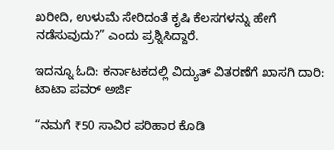ಖರೀದಿ, ಉಳುಮೆ ಸೇರಿದಂತೆ ಕೃಷಿ ಕೆಲಸಗಳನ್ನು ಹೇಗೆ ನಡೆಸುವುದು?” ಎಂದು ಪ್ರಶ್ನಿಸಿದ್ದಾರೆ.

ಇದನ್ನೂ ಓದಿ: ಕರ್ನಾಟಕದಲ್ಲಿ ವಿದ್ಯುತ್ ವಿತರಣೆಗೆ ಖಾಸಗಿ ದಾರಿ: ಟಾಟಾ ಪವರ್ ಅರ್ಜಿ

“ನಮಗೆ ₹50 ಸಾವಿರ ಪರಿಹಾರ ಕೊಡಿ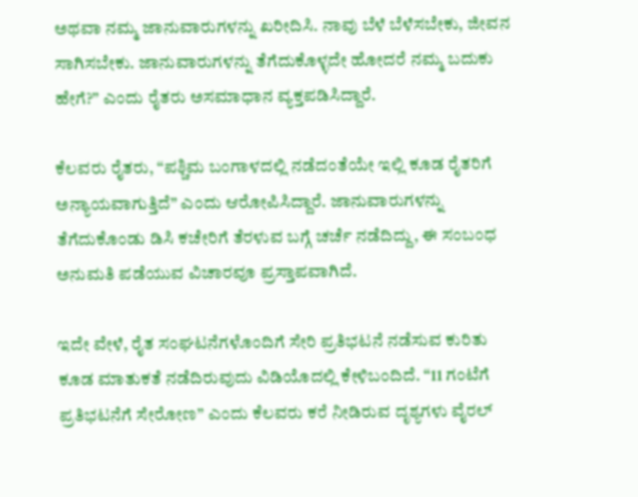ಅಥವಾ ನಮ್ಮ ಜಾನುವಾರುಗಳನ್ನು ಖರೀದಿಸಿ. ನಾವು ಬೆಳೆ ಬೆಳೆಸಬೇಕು, ಜೀವನ ಸಾಗಿಸಬೇಕು. ಜಾನುವಾರುಗಳನ್ನು ತೆಗೆದುಕೊಳ್ಳದೇ ಹೋದರೆ ನಮ್ಮ ಬದುಕು ಹೇಗೆ?” ಎಂದು ರೈತರು ಅಸಮಾಧಾನ ವ್ಯಕ್ತಪಡಿಸಿದ್ದಾರೆ.

ಕೆಲವರು ರೈತರು, “ಪಶ್ಚಿಮ ಬಂಗಾಳದಲ್ಲಿ ನಡೆದಂತೆಯೇ ಇಲ್ಲಿ ಕೂಡ ರೈತರಿಗೆ ಅನ್ಯಾಯವಾಗುತ್ತಿದೆ” ಎಂದು ಆರೋಪಿಸಿದ್ದಾರೆ. ಜಾನುವಾರುಗಳನ್ನು ತೆಗೆದುಕೊಂಡು ಡಿಸಿ ಕಚೇರಿಗೆ ತೆರಳುವ ಬಗ್ಗೆ ಚರ್ಚೆ ನಡೆದಿದ್ದು, ಈ ಸಂಬಂಧ ಅನುಮತಿ ಪಡೆಯುವ ವಿಚಾರವೂ ಪ್ರಸ್ತಾಪವಾಗಿದೆ.

ಇದೇ ವೇಳೆ, ರೈತ ಸಂಘಟನೆಗಳೊಂದಿಗೆ ಸೇರಿ ಪ್ರತಿಭಟನೆ ನಡೆಸುವ ಕುರಿತು ಕೂಡ ಮಾತುಕತೆ ನಡೆದಿರುವುದು ವಿಡಿಯೊದಲ್ಲಿ ಕೇಳಿಬಂದಿದೆ. “11 ಗಂಟೆಗೆ ಪ್ರತಿಭಟನೆಗೆ ಸೇರೋಣ” ಎಂದು ಕೆಲವರು ಕರೆ ನೀಡಿರುವ ದೃಶ್ಯಗಳು ವೈರಲ್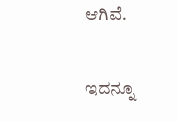ಆಗಿವೆ.

ಇದನ್ನೂ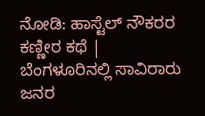ನೋಡಿ: ಹಾಸ್ಟೆಲ್‌ ನೌಕರರ ಕಣ್ಣೀರ ಕಥೆ | ಬೆಂಗಳೂರಿನಲ್ಲಿ ಸಾವಿರಾರು ಜನರ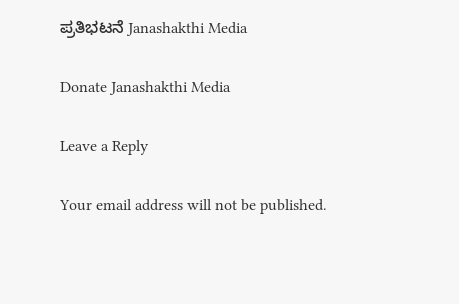ಪ್ರತಿಭಟನೆ Janashakthi Media

Donate Janashakthi Media

Leave a Reply

Your email address will not be published.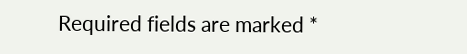Required fields are marked *